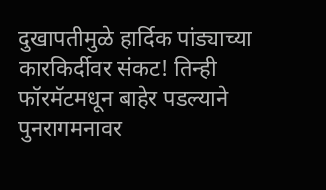दुखापतीमुळे हार्दिक पांड्याच्या कारकिर्दीवर संकट! तिन्ही फॉरमॅटमधून बाहेर पडल्याने पुनरागमनावर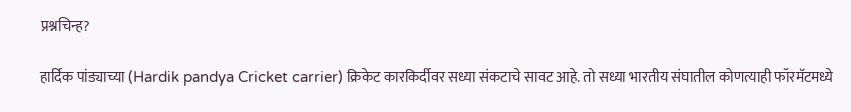प्रश्नचिन्ह?

हार्दिक पांड्याच्या (Hardik pandya Cricket carrier) क्रिकेट कारकिर्दीवर सध्या संकटाचे सावट आहे. तो सध्या भारतीय संघातील कोणत्याही फॉरमॅटमध्ये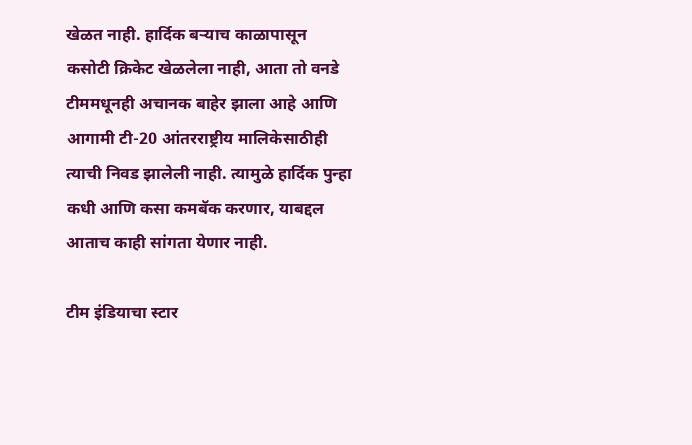खेळत नाही. हार्दिक बऱ्याच काळापासून कसोटी क्रिकेट खेळलेला नाही, आता तो वनडे टीममधूनही अचानक बाहेर झाला आहे आणि आगामी टी-20 आंतरराष्ट्रीय मालिकेसाठीही त्याची निवड झालेली नाही. त्यामुळे हार्दिक पुन्हा कधी आणि कसा कमबॅक करणार, याबद्दल आताच काही सांगता येणार नाही.

टीम इंडियाचा स्टार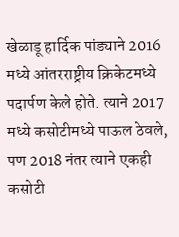खेळाडू हार्दिक पांड्याने 2016 मध्ये आंतरराष्ट्रीय क्रिकेटमध्ये पदार्पण केले होते. त्याने 2017 मध्ये कसोटीमध्ये पाऊल ठेवले, पण 2018 नंतर त्याने एकही कसोटी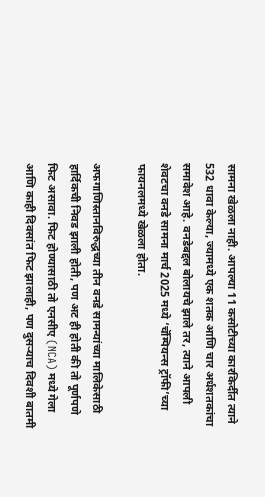सामना खेळला नाही. आपल्या 11 कसोटीच्या कारकिर्दीत त्याने 532 धावा केल्या, ज्यामध्ये एक शतक आणि चार अर्धशतकांचा समावेश आहे. वनडेबद्दल बोलायचे झाले तर, त्याने आपली शेवटचा वनडे सामना मार्च 2025 मध्ये ‘चॅम्पियन्स ट्रॉफी’च्या फायनलमध्ये खेळला होता.

अफगाणिस्तानविरुद्धच्या तीन वनडे सामन्यांच्या मालिकेसाठी हार्दिकची निवड झाली होती, पण अट ही होती की तो पूर्णपणे फिट असावा. फिट होण्यासाठी तो एनसीए (NCA) मध्ये गेला आणि काही दिवसांत फिट झालाही, पण दुसऱ्याच दिवशी बातमी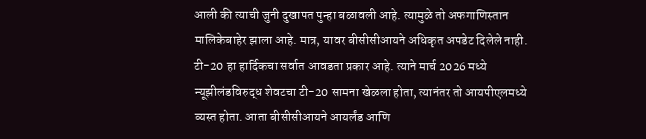आली की त्याची जुनी दुखापत पुन्हा बळावली आहे. त्यामुळे तो अफगाणिस्तान मालिकेबाहेर झाला आहे. मात्र, यावर बीसीसीआयने अधिकृत अपडेट दिलेले नाही.
टी-20 हा हार्दिकचा सर्वात आवडता प्रकार आहे. त्याने मार्च 2026 मध्ये न्यूझीलंडविरुद्ध शेवटचा टी-20 सामना खेळला होता, त्यानंतर तो आयपीएलमध्ये व्यस्त होता. आता बीसीसीआयने आयर्लंड आणि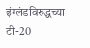इंग्लंडविरुद्धच्या टी-20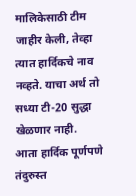मालिकेसाठी टीम जाहीर केली, तेव्हा त्यात हार्दिकचे नाव नव्हते. याचा अर्थ तो सध्या टी-20 सुद्धा खेळणार नाही. आता हार्दिक पूर्णपणे तंदुरुस्त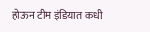होऊन टीम इंडियात कधी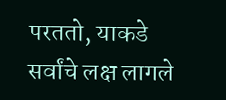परततो, याकडे सर्वांचे लक्ष लागले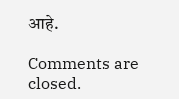आहे.

Comments are closed.